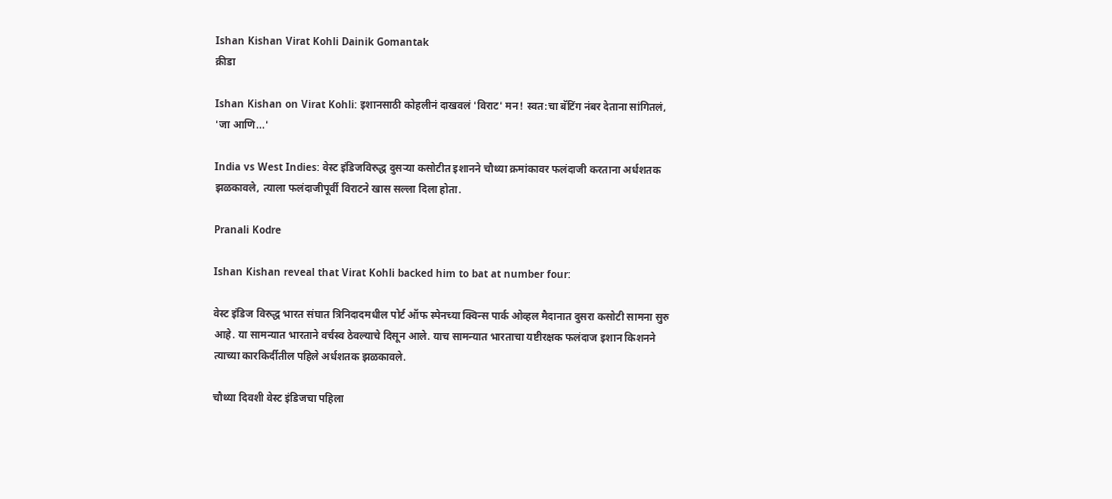Ishan Kishan Virat Kohli Dainik Gomantak
क्रीडा

Ishan Kishan on Virat Kohli: इशानसाठी कोहलीनं दाखवलं 'विराट' मन! स्वत:चा बॅटिंग नंबर देताना सांगितलं, 'जा आणि...'

India vs West Indies: वेस्ट इंडिजविरुद्ध दुसऱ्या कसोटीत इशानने चौथ्या क्रमांकावर फलंदाजी करताना अर्धशतक झळकावले, त्याला फलंदाजीपूर्वी विराटने खास सल्ला दिला होता.

Pranali Kodre

Ishan Kishan reveal that Virat Kohli backed him to bat at number four:

वेस्ट इंडिज विरुद्ध भारत संघात त्रिनिदादमधील पोर्ट ऑफ स्पेनच्या क्विन्स पार्क ओव्हल मैदानात दुसरा कसोटी सामना सुरु आहे. या सामन्यात भारताने वर्चस्व ठेवल्याचे दिसून आले. याच सामन्यात भारताचा यष्टीरक्षक फलंदाज इशान किशनने त्याच्या कारकिर्दीतील पहिले अर्धशतक झळकावले.

चौथ्या दिवशी वेस्ट इंडिजचा पहिला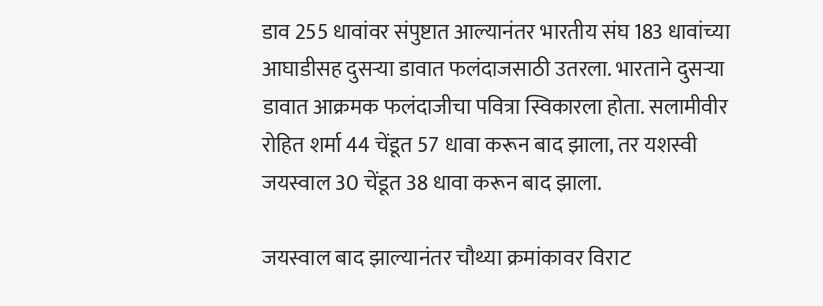डाव 255 धावांवर संपुष्टात आल्यानंतर भारतीय संघ 183 धावांच्या आघाडीसह दुसऱ्या डावात फलंदाजसाठी उतरला. भारताने दुसऱ्या डावात आक्रमक फलंदाजीचा पवित्रा स्विकारला होता. सलामीवीर रोहित शर्मा 44 चेंडूत 57 धावा करून बाद झाला, तर यशस्वी जयस्वाल 30 चेंडूत 38 धावा करून बाद झाला.

जयस्वाल बाद झाल्यानंतर चौथ्या क्रमांकावर विराट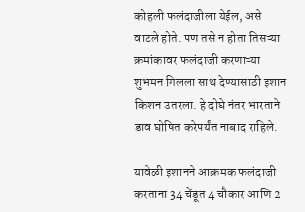कोहली फलंदाजीला येईल, असे वाटले होते. पण तसे न होता तिसऱ्या क्रमांकावर फलंदाजी करणाऱ्या शुभमन गिलला साथ देण्यासाठी इशान किशन उतरला. हे दोघे नंतर भारताने डाव घोषित करेपर्यंत नाबाद राहिले.

यावेळी इशानने आक्रमक फलंदाजी करताना 34 चेंडूत 4 चौकार आणि 2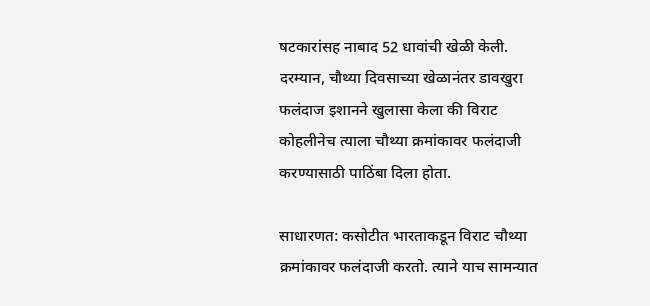षटकारांसह नाबाद 52 धावांची खेळी केली. दरम्यान, चौथ्या दिवसाच्या खेळानंतर डावखुरा फलंदाज इशानने खुलासा केला की विराट कोहलीनेच त्याला चौथ्या क्रमांकावर फलंदाजी करण्यासाठी पाठिंबा दिला होता.

साधारणत: कसोटीत भारताकडून विराट चौथ्या क्रमांकावर फलंदाजी करतो. त्याने याच सामन्यात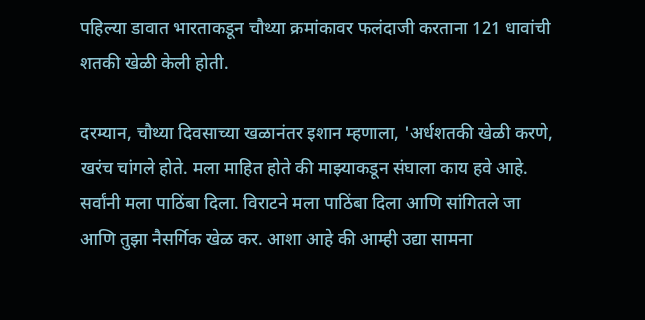पहिल्या डावात भारताकडून चौथ्या क्रमांकावर फलंदाजी करताना 121 धावांची शतकी खेळी केली होती.

दरम्यान, चौथ्या दिवसाच्या खळानंतर इशान म्हणाला, 'अर्धशतकी खेळी करणे, खरंच चांगले होते. मला माहित होते की माझ्याकडून संघाला काय हवे आहे. सर्वांनी मला पाठिंबा दिला. विराटने मला पाठिंबा दिला आणि सांगितले जा आणि तुझा नैसर्गिक खेळ कर. आशा आहे की आम्ही उद्या सामना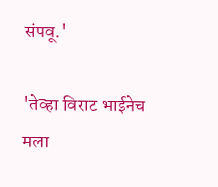संपवू.'

'तेव्हा विराट भाईनेच मला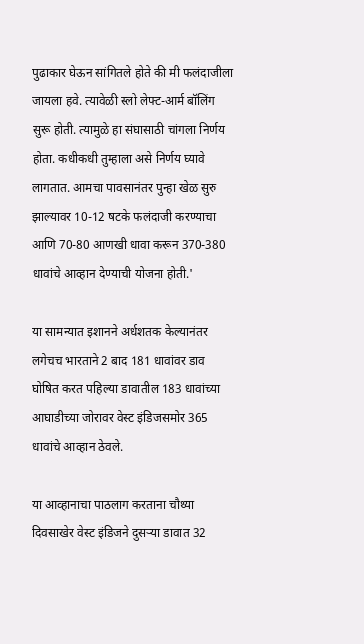पुढाकार घेऊन सांगितले होते की मी फलंदाजीला जायला हवे. त्यावेळी स्लो लेफ्ट-आर्म बॉलिंग सुरू होती. त्यामुळे हा संघासाठी चांगला निर्णय होता. कधीकधी तुम्हाला असे निर्णय घ्यावे लागतात. आमचा पावसानंतर पुन्हा खेळ सुरु झाल्यावर 10-12 षटके फलंदाजी करण्याचा आणि 70-80 आणखी धावा करून 370-380 धावांचे आव्हान देण्याची योजना होती.'

या सामन्यात इशानने अर्धशतक केल्यानंतर लगेचच भारताने 2 बाद 181 धावांवर डाव घोषित करत पहिल्या डावातील 183 धावांच्या आघाडीच्या जोरावर वेस्ट इंडिजसमोर 365 धावांचे आव्हान ठेवले.

या आव्हानाचा पाठलाग करताना चौथ्या दिवसाखेर वेस्ट इंडिजने दुसऱ्या डावात 32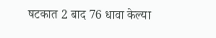षटकात 2 बाद 76 धावा केल्या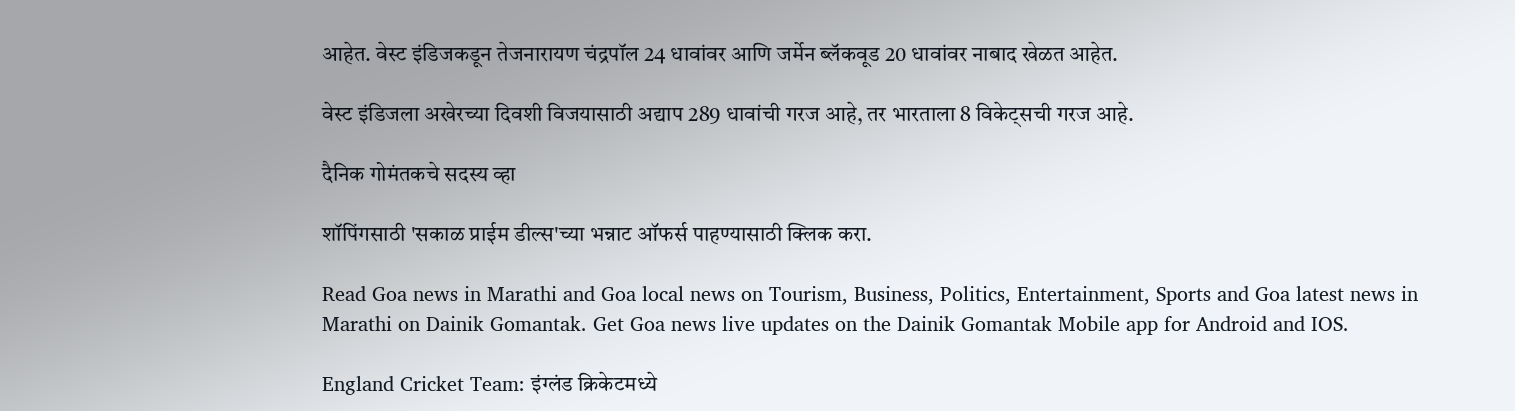आहेत. वेस्ट इंडिजकडून तेजनारायण चंद्रपॉल 24 धावांवर आणि जर्मेन ब्लॅकवूड 20 धावांवर नाबाद खेळत आहेत.

वेस्ट इंडिजला अखेरच्या दिवशी विजयासाठी अद्याप 289 धावांची गरज आहे, तर भारताला 8 विकेट्सची गरज आहे.

दैनिक गोमंतकचे सदस्य व्हा

शॉपिंगसाठी 'सकाळ प्राईम डील्स'च्या भन्नाट ऑफर्स पाहण्यासाठी क्लिक करा.

Read Goa news in Marathi and Goa local news on Tourism, Business, Politics, Entertainment, Sports and Goa latest news in Marathi on Dainik Gomantak. Get Goa news live updates on the Dainik Gomantak Mobile app for Android and IOS.

England Cricket Team: इंग्लंड क्रिकेटमध्ये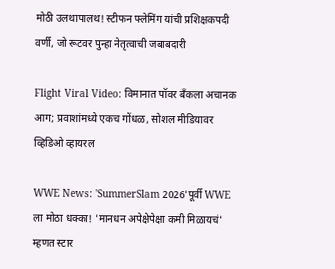मोठी उलथापालथ! स्टीफन फ्लेमिंग यांची प्रशिक्षकपदी वर्णी, जो रूटवर पुन्हा नेतृत्वाची जबाबदारी

Flight Viral Video: विमानात पॉवर बँकला अचानक आग; प्रवाशांमध्ये एकच गोंधळ, सोशल मीडियावर व्हिडिओ व्हायरल

WWE News: 'SummerSlam 2026'पूर्वी WWE ला मोठा धक्का! 'मानधन अपेक्षेपेक्षा कमी मिळायचं' म्हणत स्टार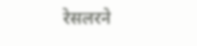रेसलरने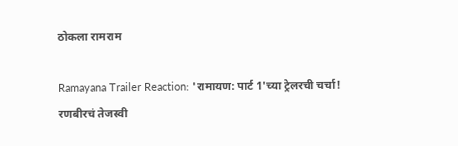ठोकला रामराम

Ramayana Trailer Reaction: 'रामायण: पार्ट 1'च्या ट्रेलरची चर्चा! रणबीरचं तेजस्वी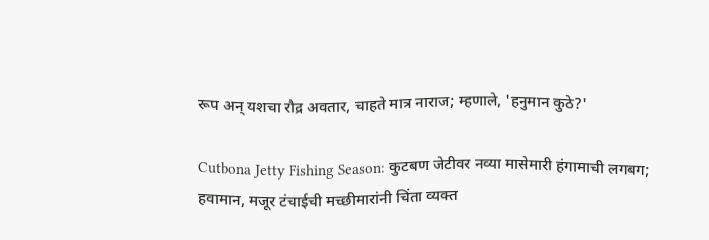रूप अन् यशचा रौद्र अवतार, चाहते मात्र नाराज; म्हणाले, 'हनुमान कुठे?'

Cutbona Jetty Fishing Season: कुटबण जेटीवर नव्या मासेमारी हंगामाची लगबग; हवामान, मजूर टंचाईची मच्छीमारांनी चिंता व्यक्त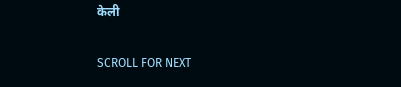केली

SCROLL FOR NEXT